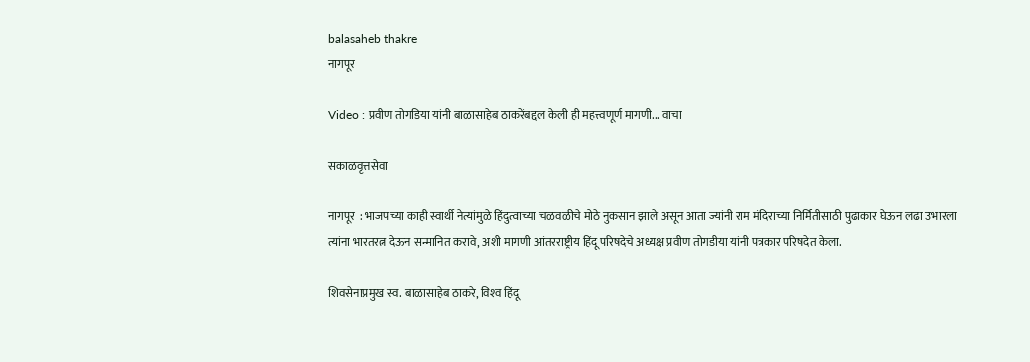balasaheb thakre
नागपूर

Video : प्रवीण तोगडिया यांनी बाळासाहेब ठाकरेंबद्दल केली ही महत्त्वणूर्ण मागणी... वाचा

सकाळवृत्तसेवा

नागपूर  : भाजपच्या काही स्वार्थी नेत्यांमुळे हिंदुत्वाच्या चळवळीचे मोठे नुकसान झाले असून आता ज्यांनी राम मंदिराच्या निर्मितीसाठी पुढाकार घेऊन लढा उभारला त्यांना भारतरत्न देऊन सन्मानित करावे, अशी मागणी आंतरराष्ट्रीय हिंदू परिषदेचे अध्यक्ष प्रवीण तोगडीया यांनी पत्रकार परिषदेत केला.

शिवसेनाप्रमुख स्व. बाळासाहेब ठाकरे, विश्‍व हिंदू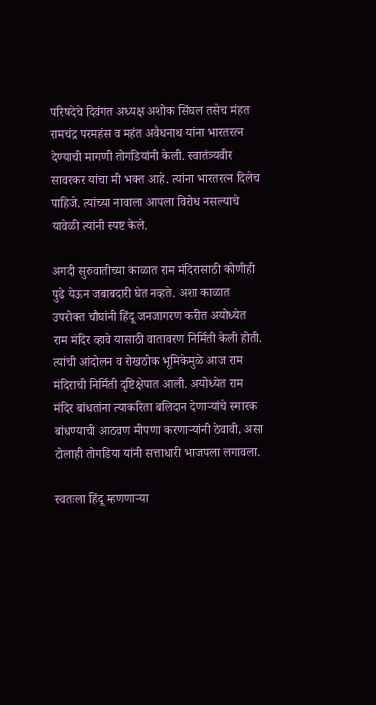परिषदेचे दिवंगत अध्यक्ष अशोक सिंघल तसेच मंहत रामचंद्र परमहंस व महंत अवैधनाथ यांना भारतरत्न देण्याची मागणी तोगडियांनी केली. स्वातंत्र्यवीर सावरकर यांचा मी भक्त आहे. त्यांना भारतरत्न दिलेच पाहिजे. त्यांच्या नावाला आपला विरोध नसल्याचे यावेळी त्यांनी स्पष्ट केले.

अगदी सुरुवातीच्या काळात राम मंदिरासाठी कोणीही पुढे येऊन जबाबदारी घेत नव्हते. अशा काळात उपरोक्त चौघांनी हिंदू जनजागरण करीत अयोध्येत राम मंदिर व्हावे यासाठी वातावरण निर्मिती केली होती. त्यांची आंदोलन व रोखठोक भूमिकेमुळे आज राम मंदिराची निर्मिती दृष्टिक्षेपात आली. अयोध्येत राम मंदिर बांधतांना त्याकरिता बलिदान देणाऱ्यांचे स्मारक बांधण्याची आठवण मीपणा करणाऱ्यांनी ठेवावी, असा टोलाही तोगडिया यांनी सत्ताधारी भाजपला लगावला.

स्वतःला हिंदू म्हणणाऱ्या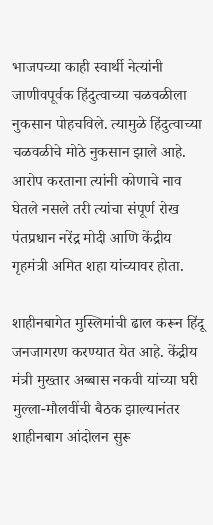भाजपच्या काही स्वार्थी नेत्यांनी जाणीवपूर्वक हिंदुत्वाच्या चळवळीला नुकसान पोहचविले. त्यामुळे हिंदुत्वाच्या चळवळीचे मोठे नुकसान झाले आहे. आरोप करताना त्यांनी कोणाचे नाव घेतले नसले तरी त्यांचा संपूर्ण रोख पंतप्रधान नरेंद्र मोदी आणि केंद्रीय गृहमंत्री अमित शहा यांच्यावर होता.

शाहीनबागेत मुस्लिमांची ढाल करून हिंदू जनजागरण करण्यात येत आहे. केंद्रीय मंत्री मुख्तार अब्बास नकवी यांच्या घरी मुल्ला-मौलवींची बैठक झाल्यानंतर शाहीनबाग आंदोलन सुरू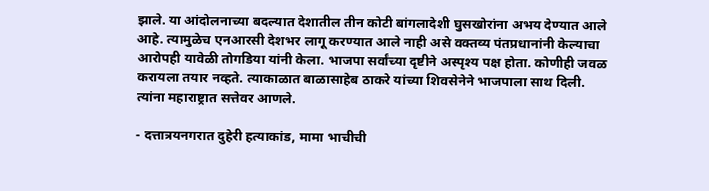झाले. या आंदोलनाच्या बदल्यात देशातील तीन कोटी बांगलादेशी घुसखोरांना अभय देण्यात आले आहे. त्यामुळेच एनआरसी देशभर लागू करण्यात आले नाही असे वक्तव्य पंतप्रधानांनी केल्याचा आरोपही यावेळी तोगडिया यांनी केला. भाजपा सर्वांच्या दृष्टीने अस्पृश्‍य पक्ष होता. कोणीही जवळ करायला तयार नव्हते. त्याकाळात बाळासाहेब ठाकरे यांच्या शिवसेनेने भाजपाला साथ दिली. त्यांना महाराष्ट्रात सत्तेवर आणले.

- दत्तात्रयनगरात दुहेरी हत्याकांड, मामा भाचीची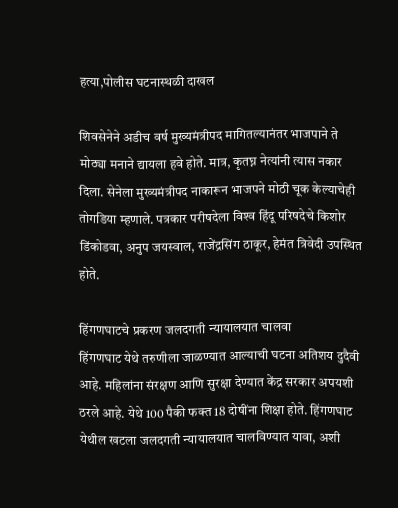हत्या,पोलीस घटनास्थळी दाखल

शिवसेनेने अडीच वर्ष मुख्यमंत्रीपद मागितल्यानंतर भाजपाने ते मोठ्या मनाने द्यायला हवे होते. मात्र, कृतघ्न नेत्यांनी त्यास नकार दिला. सेनेला मुख्यमंत्रीपद नाकारून भाजपने मोठी चूक केल्याचेही तोगडिया म्हणाले. पत्रकार परीषदेला विश्‍व हिंदू परिषदेचे किशोर डिंकोडवा, अनुप जयस्वाल, राजेंद्रसिंग ठाकूर, हेमंत त्रिवेदी उपस्थित होते.

हिंगणघाटचे प्रकरण जलदगती न्यायालयात चालवा
हिंगणघाट येथे तरुणीला जाळण्यात आल्याची घटना अतिशय दुदैवी आहे. महिलांना संरक्षण आणि सुरक्षा देण्यात केंद्र सरकार अपयशी ठरले आहे. येथे 100 पैकी फक्त 18 दोषींना शिक्षा होते. हिंगणघाट येथील खटला जलदगती न्यायालयात चालविण्यात यावा, अशी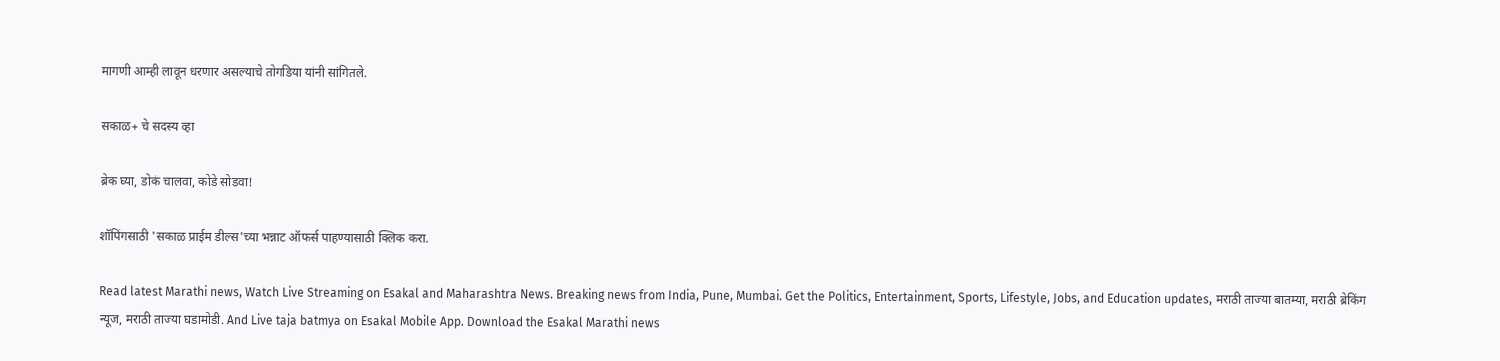मागणी आम्ही लावून धरणार असल्याचे तोगडिया यांनी सांगितले.

सकाळ+ चे सदस्य व्हा

ब्रेक घ्या, डोकं चालवा, कोडे सोडवा!

शॉपिंगसाठी 'सकाळ प्राईम डील्स'च्या भन्नाट ऑफर्स पाहण्यासाठी क्लिक करा.

Read latest Marathi news, Watch Live Streaming on Esakal and Maharashtra News. Breaking news from India, Pune, Mumbai. Get the Politics, Entertainment, Sports, Lifestyle, Jobs, and Education updates, मराठी ताज्या बातम्या, मराठी ब्रेकिंग न्यूज, मराठी ताज्या घडामोडी. And Live taja batmya on Esakal Mobile App. Download the Esakal Marathi news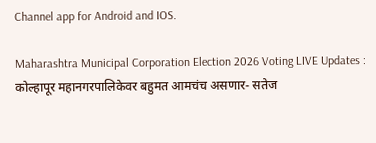Channel app for Android and IOS.

Maharashtra Municipal Corporation Election 2026 Voting LIVE Updates : कोल्हापूर महानगरपालिकेवर बहुमत आमचंच असणार- सतेज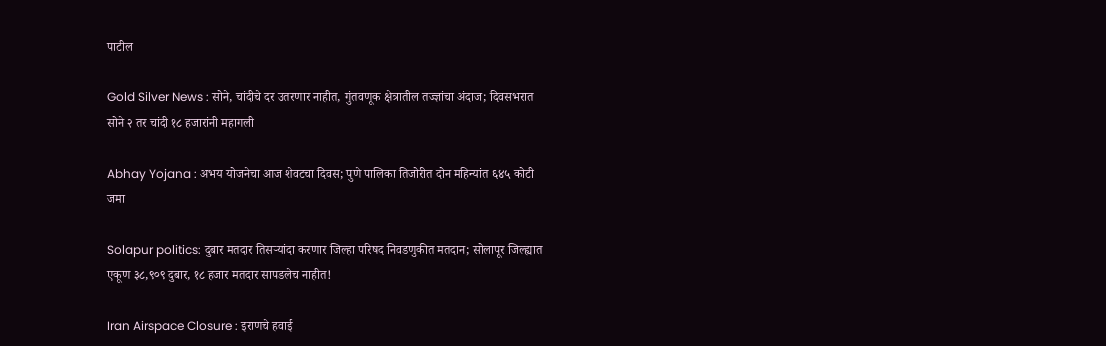पाटील

Gold Silver News : सोने, चांदीचे दर उतरणार नाहीत, गुंतवणूक क्षेत्रातील तज्ज्ञांचा अंदाज; दिवसभरात सोने २ तर चांदी १८ हजारांनी महागली

Abhay Yojana : अभय योजनेचा आज शेवटचा दिवस; पुणे पालिका तिजोरीत दोन महिन्यांत ६४५ कोटी जमा

Solapur politics: दुबार मतदार तिसऱ्यांदा करणार जिल्हा परिषद निवडणुकीत मतदान; सोलापूर जिल्ह्यात एकूण ३८,९०९ दुबार, १८ हजार मतदार सापडलेच नाहीत!

Iran Airspace Closure : इराणचे हवाई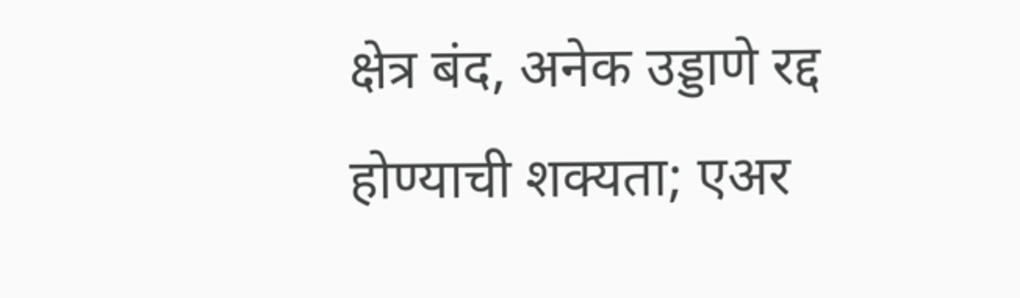क्षेत्र बंद, अनेक उड्डाणे रद्द होण्याची शक्यता; एअर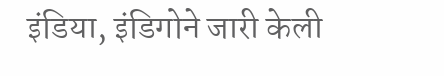इंडिया, इंडिगोने जारी केली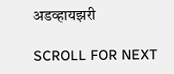अडव्हायझरी

SCROLL FOR NEXT